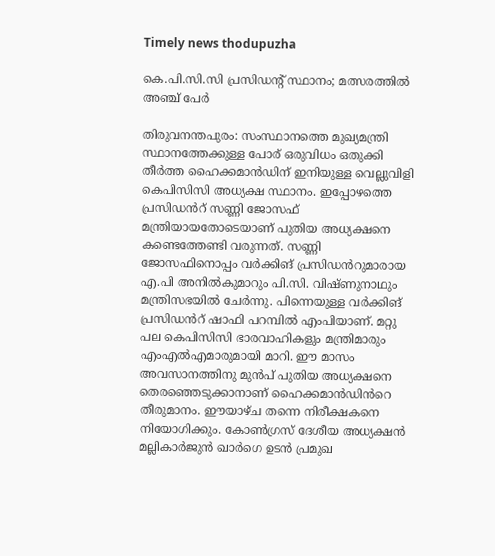Timely news thodupuzha

കെ.പി.സി.സി പ്രസിഡൻ്റ് സ്ഥാനം; മത്സരത്തിൽ അഞ്ച് പേർ

തിരുവനന്തപുരം: സംസ്ഥാനത്തെ മുഖ്യമന്ത്രി സ്ഥാനത്തേക്കുള്ള പോര് ഒരുവിധം ഒതുക്കി തീർത്ത ഹൈക്കമാൻഡിന് ഇനിയുള്ള വെല്ലുവിളി കെപിസിസി അധ്യക്ഷ സ്ഥാനം. ഇപ്പോഴത്തെ പ്രസിഡൻറ് സണ്ണി ജോസഫ് മന്ത്രിയായതോടെയാണ് പുതിയ അധ്യക്ഷനെ കണ്ടെത്തേണ്ടി വരുന്നത്. സണ്ണി ജോസഫിനൊപ്പം വർക്കിങ് പ്രസിഡൻറുമാരായ എ.പി അനിൽകുമാറും പി.സി. വിഷ്ണുനാഥും മന്ത്രിസഭയിൽ ചേർന്നു. പിന്നെയുള്ള വർക്കിങ് പ്രസിഡൻറ് ഷാഫി പറമ്പിൽ എംപിയാണ്. മറ്റു പല കെപിസിസി ഭാരവാഹികളും മന്ത്രിമാരും എംഎൽഎമാരുമായി മാറി. ഈ മാസം അവസാനത്തിനു മുൻപ് പുതിയ അധ്യക്ഷനെ തെരഞ്ഞെടുക്കാനാണ് ഹൈക്കമാൻഡിൻറെ തീരുമാനം. ഈയാഴ്ച തന്നെ നിരീക്ഷകനെ നിയോഗിക്കും. കോൺഗ്രസ് ദേശീയ അധ്യക്ഷൻ മല്ലികാർജുൻ ഖാർഗെ ഉടൻ പ്രമുഖ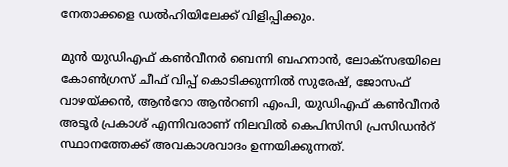നേതാക്കളെ ഡൽഹിയിലേക്ക് വിളിപ്പിക്കും.

മുൻ യുഡിഎഫ് കൺവീനർ ബെന്നി ബഹനാൻ, ലോക്സഭയിലെ കോൺഗ്രസ് ചീഫ് വിപ്പ് കൊടിക്കുന്നിൽ സുരേഷ്, ജോസഫ് വാഴയ്ക്കൻ, ആൻറോ ആൻറണി എംപി, യുഡിഎഫ് കൺവീനർ അടൂർ പ്രകാശ് എന്നിവരാണ് നിലവിൽ കെപിസിസി പ്രസിഡൻറ് സ്ഥാനത്തേക്ക് അവകാശവാദം ഉന്നയിക്കുന്നത്.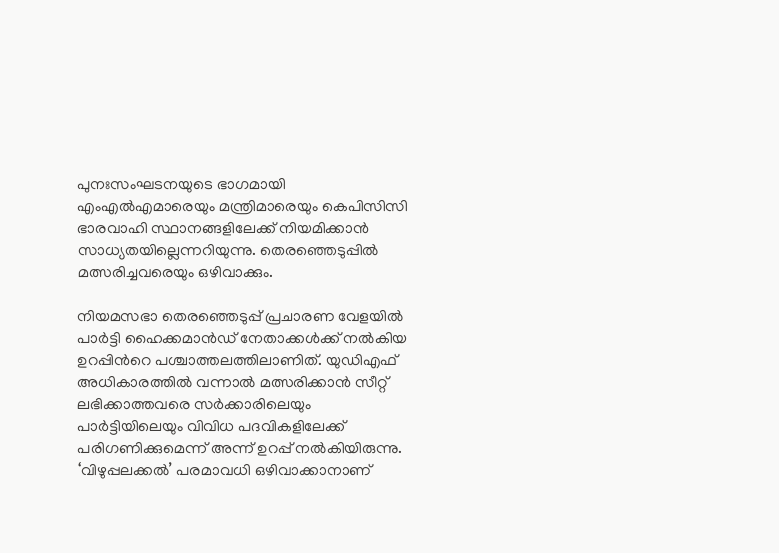പുനഃസംഘടനയുടെ ഭാഗമായി എംഎൽഎമാരെയും മന്ത്രിമാരെയും കെപിസിസി ഭാരവാഹി സ്ഥാനങ്ങളിലേക്ക് നിയമിക്കാൻ സാധ്യതയില്ലെന്നറിയുന്നു. തെരഞ്ഞെടുപ്പിൽ മത്സരിച്ചവരെയും ഒഴിവാക്കും.

നിയമസഭാ തെരഞ്ഞെടുപ്പ് പ്രചാരണ വേളയിൽ പാർട്ടി ഹൈക്കമാൻഡ് നേതാക്കൾക്ക് നൽകിയ ഉറപ്പിൻറെ പശ്ചാത്തലത്തിലാണിത്. യുഡിഎഫ് അധികാരത്തിൽ വന്നാൽ മത്സരിക്കാൻ സീറ്റ് ലഭിക്കാത്തവരെ സർക്കാരിലെയും പാർട്ടിയിലെയും വിവിധ പദവികളിലേക്ക് പരിഗണിക്കുമെന്ന് അന്ന് ഉറപ്പ് നൽകിയിരുന്നു. ‘വിഴുപ്പലക്കൽ’ പരമാവധി ഒഴിവാക്കാനാണ്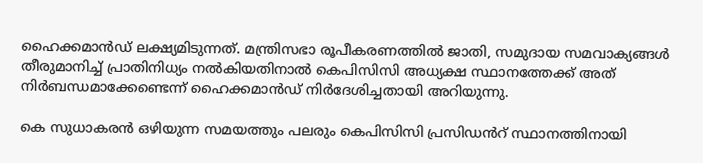ഹൈക്കമാൻഡ് ലക്ഷ്യമിടുന്നത്. മന്ത്രിസഭാ രൂപീകരണത്തിൽ ജാതി, സമുദായ സമവാക്യങ്ങൾ തീരുമാനിച്ച് പ്രാതിനിധ്യം നൽകിയതിനാൽ കെപിസിസി അധ്യക്ഷ സ്ഥാനത്തേക്ക് അത് നിർബന്ധമാക്കേണ്ടെന്ന് ഹൈക്കമാൻഡ് നിർദേശിച്ചതായി അറിയുന്നു.

കെ സുധാകരൻ ഒഴിയുന്ന സമയത്തും പലരും കെപിസിസി പ്രസിഡൻറ് സ്ഥാനത്തിനായി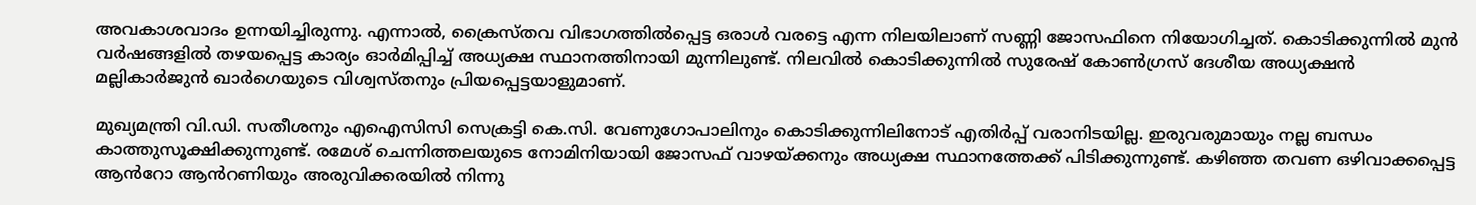അവകാശവാദം ഉന്നയിച്ചിരുന്നു. എന്നാൽ, ക്രൈസ്തവ വിഭാഗത്തിൽപ്പെട്ട ഒരാൾ വരട്ടെ എന്ന നിലയിലാണ് സണ്ണി ജോസഫിനെ നിയോഗിച്ചത്. കൊടിക്കുന്നിൽ മുൻ വർഷങ്ങളിൽ തഴയപ്പെട്ട കാര്യം ഓർമിപ്പിച്ച് അധ്യക്ഷ സ്ഥാനത്തിനായി മുന്നിലുണ്ട്. നിലവിൽ കൊടിക്കുന്നിൽ സുരേഷ് കോൺഗ്രസ് ദേശീയ അധ്യക്ഷൻ മല്ലികാർജുൻ ഖാർഗെയുടെ വിശ്വസ്തനും പ്രിയപ്പെട്ടയാളുമാണ്.

മുഖ്യമന്ത്രി വി.ഡി. സതീശനും എഐസിസി സെക്രട്ടി കെ.സി. വേണുഗോപാലിനും കൊടിക്കുന്നിലിനോട് എതിർപ്പ് വരാനിടയില്ല. ഇരുവരുമായും നല്ല ബന്ധം കാത്തുസൂക്ഷിക്കുന്നുണ്ട്. രമേശ് ചെന്നിത്തലയുടെ നോമിനിയായി ജോസഫ് വാഴയ്ക്കനും അധ്യക്ഷ സ്ഥാനത്തേക്ക് പിടിക്കുന്നുണ്ട്. കഴിഞ്ഞ തവണ ഒഴിവാക്കപ്പെട്ട ആൻറോ ആൻറണിയും അരുവിക്കരയിൽ നിന്നു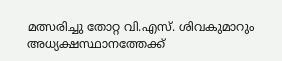മത്സരിച്ചു തോറ്റ വി.എസ്. ശിവകുമാറും അധ്യക്ഷസ്ഥാനത്തേക്ക്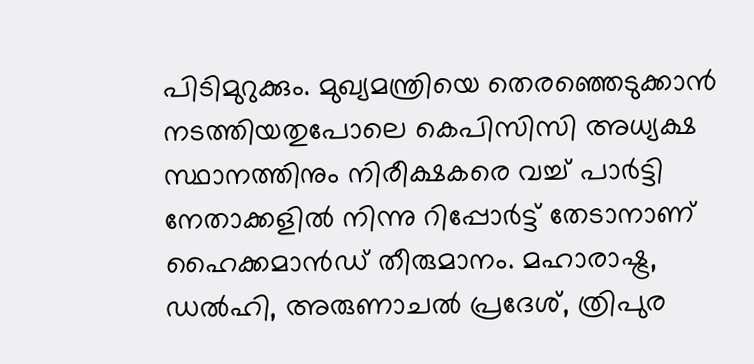പിടിമുറുക്കും. മുഖ്യമന്ത്രിയെ തെരഞ്ഞെടുക്കാൻ നടത്തിയതുപോലെ കെപിസിസി അധ്യക്ഷ സ്ഥാനത്തിനും നിരീക്ഷകരെ വച്ച് പാർട്ടി നേതാക്കളിൽ നിന്നു റിപ്പോർട്ട് തേടാനാണ് ഹൈക്കമാൻഡ് തീരുമാനം. മഹാരാഷ്ട്ര, ഡൽഹി, അരുണാചൽ പ്രദേശ്, ത്രിപുര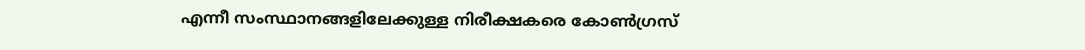എന്നീ സംസ്ഥാനങ്ങളിലേക്കുള്ള നിരീക്ഷകരെ കോൺഗ്രസ്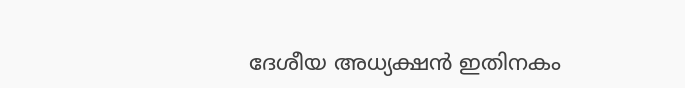ദേശീയ അധ്യക്ഷൻ ഇതിനകം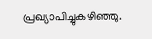പ്രഖ്യാപിച്ചുകഴിഞ്ഞു.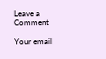Leave a Comment

Your email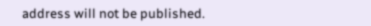address will not be published.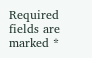Required fields are marked *